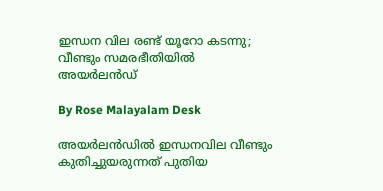ഇന്ധന വില രണ്ട് യൂറോ കടന്നു; വീണ്ടും സമരഭീതിയിൽ അയർലൻഡ്

By Rose Malayalam Desk

അയർലൻഡിൽ ഇന്ധനവില വീണ്ടും കുതിച്ചുയരുന്നത് പുതിയ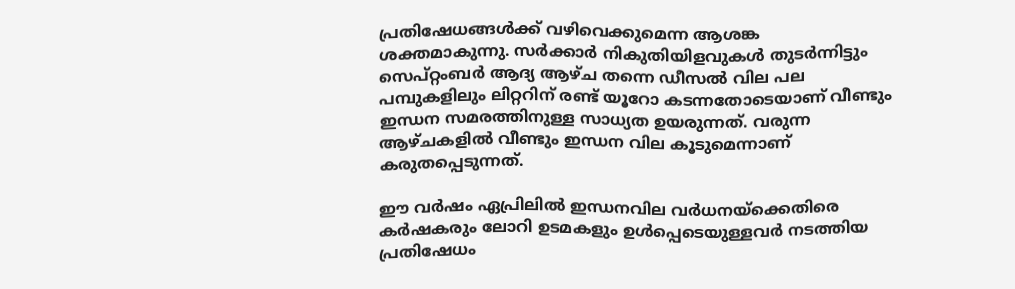പ്രതിഷേധങ്ങൾക്ക് വഴിവെക്കുമെന്ന ആശങ്ക ശക്തമാകുന്നു. സർക്കാർ നികുതിയിളവുകൾ തുടർന്നിട്ടും സെപ്റ്റംബർ ആദ്യ ആഴ്ച തന്നെ ഡീസൽ വില പല പമ്പുകളിലും ലിറ്ററിന് രണ്ട് യൂറോ കടന്നതോടെയാണ് വീണ്ടും ഇന്ധന സമരത്തിനുള്ള സാധ്യത ഉയരുന്നത്. വരുന്ന ആഴ്ചകളിൽ വീണ്ടും ഇന്ധന വില കൂടുമെന്നാണ് കരുതപ്പെടുന്നത്.

ഈ വർഷം ഏപ്രിലിൽ ഇന്ധനവില വർധനയ്‌ക്കെതിരെ കർഷകരും ലോറി ഉടമകളും ഉൾപ്പെടെയുള്ളവർ നടത്തിയ പ്രതിഷേധം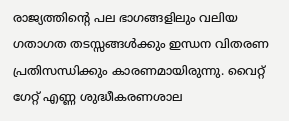രാജ്യത്തിന്റെ പല ഭാഗങ്ങളിലും വലിയ ഗതാഗത തടസ്സങ്ങൾക്കും ഇന്ധന വിതരണ പ്രതിസന്ധിക്കും കാരണമായിരുന്നു. വൈറ്റ് ഗേറ്റ് എണ്ണ ശുദ്ധീകരണശാല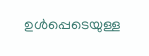ഉൾപ്പെടെയുള്ള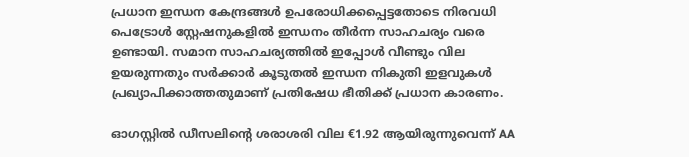പ്രധാന ഇന്ധന കേന്ദ്രങ്ങൾ ഉപരോധിക്കപ്പെട്ടതോടെ നിരവധി പെട്രോൾ സ്റ്റേഷനുകളിൽ ഇന്ധനം തീർന്ന സാഹചര്യം വരെ ഉണ്ടായി. സമാന സാഹചര്യത്തിൽ ഇപ്പോൾ വീണ്ടും വില ഉയരുന്നതും സർക്കാർ കൂടുതൽ ഇന്ധന നികുതി ഇളവുകൾ പ്രഖ്യാപിക്കാത്തതുമാണ് പ്രതിഷേധ ഭീതിക്ക് പ്രധാന കാരണം.

ഓഗസ്റ്റിൽ ഡീസലിന്റെ ശരാശരി വില €1.92 ആയിരുന്നുവെന്ന് AA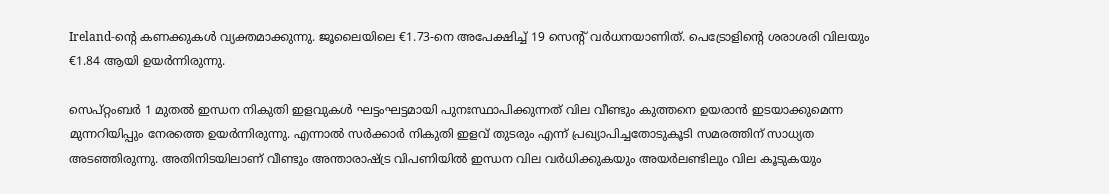Ireland-ന്റെ കണക്കുകൾ വ്യക്തമാക്കുന്നു. ജൂലൈയിലെ €1.73-നെ അപേക്ഷിച്ച് 19 സെന്റ് വർധനയാണിത്. പെട്രോളിന്റെ ശരാശരി വിലയും €1.84 ആയി ഉയർന്നിരുന്നു.

സെപ്റ്റംബർ 1 മുതൽ ഇന്ധന നികുതി ഇളവുകൾ ഘട്ടംഘട്ടമായി പുനഃസ്ഥാപിക്കുന്നത് വില വീണ്ടും കുത്തനെ ഉയരാൻ ഇടയാക്കുമെന്ന മുന്നറിയിപ്പും നേരത്തെ ഉയർന്നിരുന്നു. എന്നാൽ സർക്കാർ നികുതി ഇളവ് തുടരും എന്ന് പ്രഖ്യാപിച്ചതോടുകൂടി സമരത്തിന് സാധ്യത അടഞ്ഞിരുന്നു. അതിനിടയിലാണ് വീണ്ടും അന്താരാഷ്ട്ര വിപണിയിൽ ഇന്ധന വില വർധിക്കുകയും അയർലണ്ടിലും വില കൂടുകയും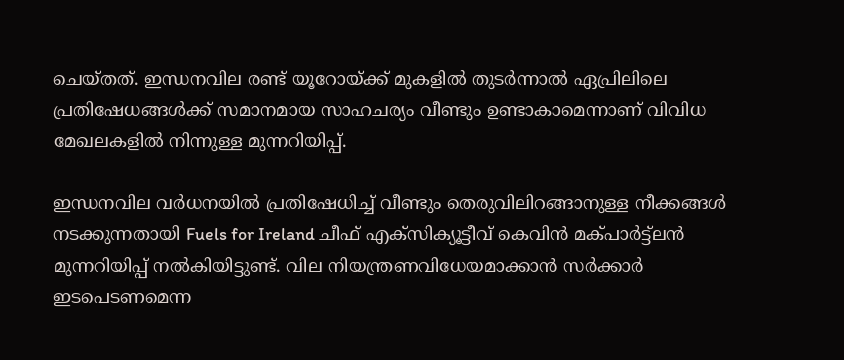ചെയ്തത്. ഇന്ധനവില രണ്ട് യൂറോയ്ക്ക് മുകളിൽ തുടർന്നാൽ ഏപ്രിലിലെ പ്രതിഷേധങ്ങൾക്ക് സമാനമായ സാഹചര്യം വീണ്ടും ഉണ്ടാകാമെന്നാണ് വിവിധ മേഖലകളിൽ നിന്നുള്ള മുന്നറിയിപ്പ്.

ഇന്ധനവില വർധനയിൽ പ്രതിഷേധിച്ച് വീണ്ടും തെരുവിലിറങ്ങാനുള്ള നീക്കങ്ങൾ നടക്കുന്നതായി Fuels for Ireland ചീഫ് എക്സിക്യൂട്ടീവ് കെവിൻ മക്പാർട്ട്ലൻ മുന്നറിയിപ്പ് നൽകിയിട്ടുണ്ട്. വില നിയന്ത്രണവിധേയമാക്കാൻ സർക്കാർ ഇടപെടണമെന്ന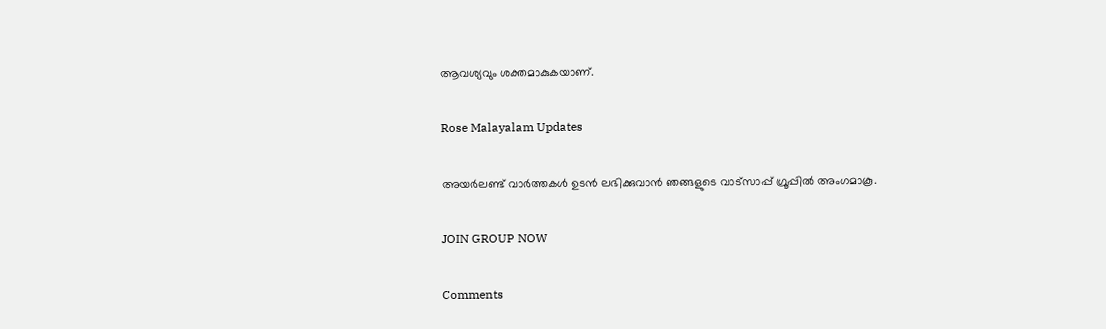ആവശ്യവും ശക്തമാകുകയാണ്.

Rose Malayalam Updates

അയർലണ്ട് വാർത്തകൾ ഉടൻ ലഭിക്കുവാൻ ഞങ്ങളുടെ വാട്സാപ്പ് ഗ്രൂപ്പിൽ അംഗമാകൂ.

JOIN GROUP NOW

Comments